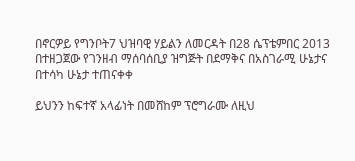በኖርዎይ የግንቦት7 ህዝባዊ ሃይልን ለመርዳት በ28 ሴፕቴምበር 2013 በተዘጋጀው የገንዘብ ማሰባሰቢያ ዝግጅት በደማቅና በአስገራሚ ሁኔታና በተሳካ ሁኔታ ተጠናቀቀ

ይህንን ከፍተኛ አላፊነት በመሸከም ፕሮግራሙ ለዚህ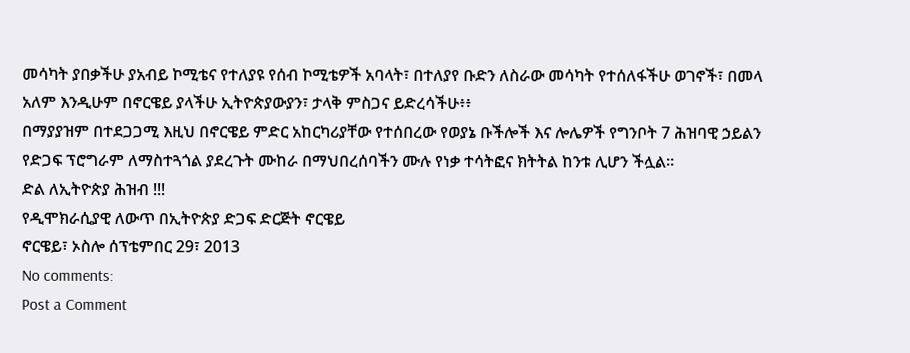መሳካት ያበቃችሁ ያአብይ ኮሚቴና የተለያዩ የሰብ ኮሚቴዎች አባላት፣ በተለያየ ቡድን ለስራው መሳካት የተሰለፋችሁ ወገኖች፣ በመላ አለም እንዲሁም በኖርዌይ ያላችሁ ኢትዮጵያውያን፣ ታላቅ ምስጋና ይድረሳችሁ፥፥
በማያያዝም በተደጋጋሚ እዚህ በኖርዌይ ምድር አከርካሪያቸው የተሰበረው የወያኔ ቡችሎች እና ሎሌዎች የግንቦት 7 ሕዝባዊ ኃይልን የድጋፍ ፕሮግራም ለማስተጓጎል ያደረጉት ሙከራ በማህበረሰባችን ሙሉ የነቃ ተሳትፎና ክትትል ከንቱ ሊሆን ችሏል።
ድል ለኢትዮጵያ ሕዝብ !!!
የዲሞክራሲያዊ ለውጥ በኢትዮጵያ ድጋፍ ድርጅት ኖርዌይ
ኖርዌይ፣ ኦስሎ ሰፕቴምበር 29፣ 2013
No comments:
Post a Comment